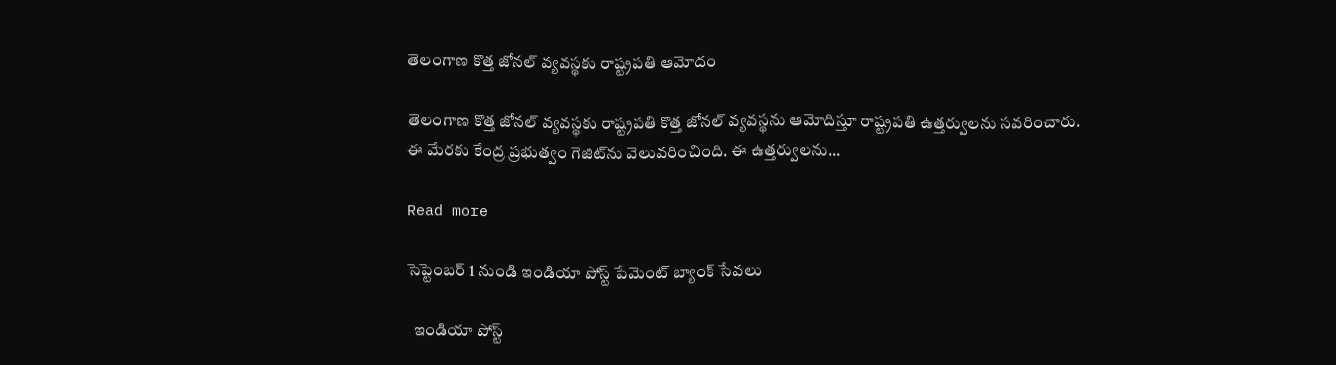తెలంగాణ కొత్త జోనల్ వ్యవస్థకు రాష్ట్రపతి ఆమోదం

తెలంగాణ కొత్త జోనల్ వ్యవస్థకు రాష్ట్రపతి కొత్త జోనల్ వ్యవస్థను ఆమోదిస్తూ రాష్ట్రపతి ఉత్తర్వులను సవరించారు. ఈ మేరకు కేంద్ర ప్రభుత్వం గెజిట్‌ను వెలువరించింది. ఈ ఉత్తర్వులను...

Read more

సెప్టెంబర్ 1 నుండి ఇండియా పోస్ట్ పేమెంట్ బ్యాంక్‌ సేవలు

  ఇండియా పోస్ట్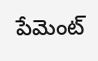పేమెంట్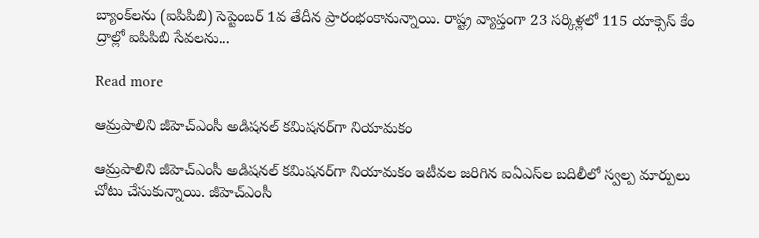బ్యాంక్‌లను (ఐపిపిబి) సెప్టెంబర్ 1వ తేదీన ప్రారంభంకానున్నాయి. రాష్ట్ర వ్యాప్తంగా 23 సర్కిళ్లలో 115 యాక్సెస్ కేం ద్రాల్లో ఐపిపిబి సేవలను...

Read more

ఆమ్రపాలిని జీహెచ్‌ఎంసీ అడిషనల్ కమిషనర్‌గా నియామకం

ఆమ్రపాలిని జీహెచ్‌ఎంసీ అడిషనల్ కమిషనర్‌గా నియామకం ఇటీవల జరిగిన ఐఏఎస్‌ల బదిలీలో స్వల్ప మార్పులు చోటు చేసుకున్నాయి. జీహెచ్‌ఎంసీ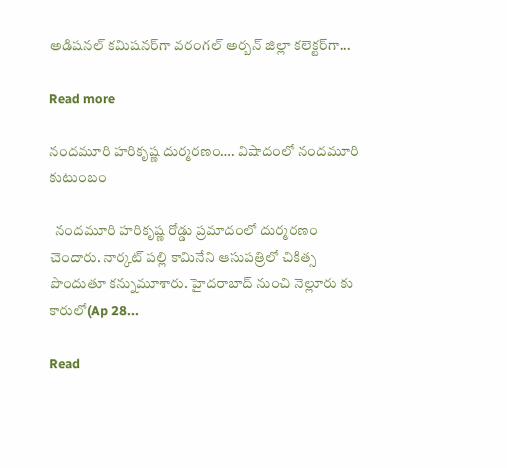అడిషనల్ కమిషనర్‌గా వరంగల్ అర్బన్ జిల్లా కలెక్టర్‌గా...

Read more

నందమూరి హరికృష్ణ దుర్మరణం…. విషాదంలో నందమూరి కుటుంబం

  నందమూరి హరికృష్ణ రోడ్డు ప్రమాదంలో దుర్మరణం చెందారు. నార్కట్ పల్లి కామినేని ఆసుపత్రిలో చికిత్స పొందుతూ కన్నుమూశారు. హైదరాబాద్ నుంచి నెల్లూరు కు కారులో(Ap 28...

Read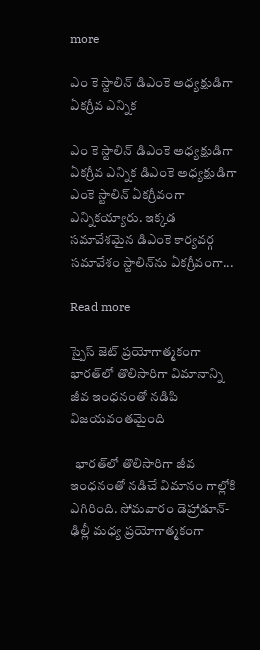more

ఎం కె స్టాలిన్‌ డిఎంకె అధ్యక్షుడిగా ఏకగ్రీవ ఎన్నిక

ఎం కె స్టాలిన్‌ డిఎంకె అధ్యక్షుడిగా ఏకగ్రీవ ఎన్నిక డిఎంకె అధ్యక్షుడిగా ఎంకె స్టాలిన్‌ ఏకగ్రీవంగా ఎన్నికయ్యారు. ఇక్కడ సమావేశమైన డిఎంకె కార్యవర్గ సమావేశం స్టాలిన్‌ను ఏకగ్రీవంగా...

Read more

స్పైస్‌ జెట్ ప్రయోగాత్మకంగా భారత్‌లో తొలిసారిగా విమానాన్ని జీవ ఇంధనంతో నడిపి విజయవంతమైంది

  భారత్‌లో తొలిసారిగా జీవ ఇంధనంతో నడిచే విమానం గాల్లోకి ఎగిరింది. సోమవారం డెహ్రాడూన్- ఢిల్లీ మధ్య ప్రయోగాత్మకంగా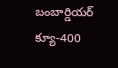బంబార్డియర్ క్యూ-400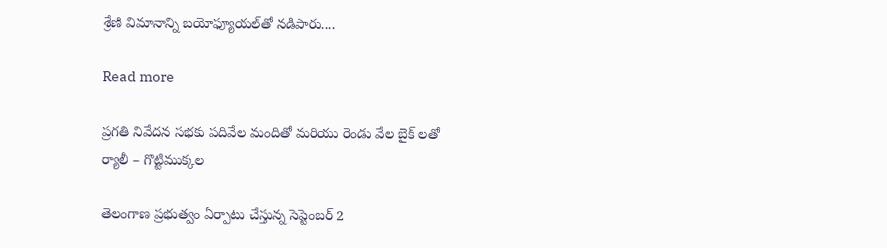శ్రేణి విమానాన్ని బయోఫ్యూయల్‌తో నడిపారు....

Read more

ప్రగతి నివేదన సభకు పదివేల మందితో మరియు రెండు వేల బైక్ లతో ర్యాలీ – గొట్టిముక్కల

తెలంగాణ ప్రభుత్వం ఏర్పాటు చేస్తున్న సెప్టెంబర్ 2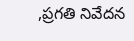,ప్రగతి నివేదన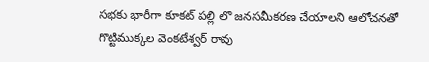సభకు భారీగా కూకట్ పల్లి లొ జనసమీకరణ చేయాలని ఆలోచనతో గొట్టిముక్కల వెంకటేశ్వర్ రావు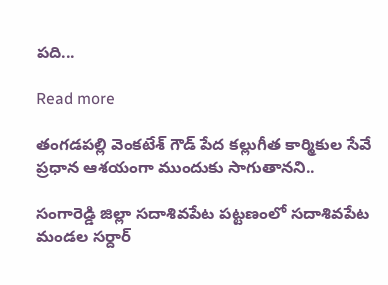పది...

Read more

తంగడపల్లి వెంకటేశ్ గౌడ్ పేద కల్లుగీత కార్మికుల సేవే ప్రధాన ఆశయంగా ముందుకు సాగుతానని..

సంగారెడ్డి జిల్లా సదాశివపేట పట్టణంలో సదాశివపేట మండల సర్దార్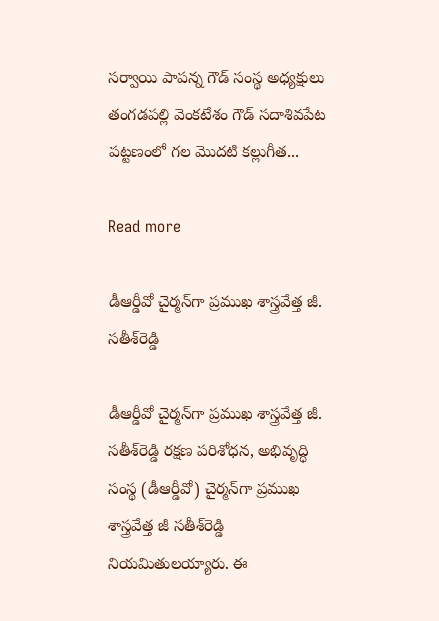సర్వాయి పాపన్న గౌడ్ సంస్థ అధ్యక్షులు తంగడపల్లి వెంకటేశం గౌడ్ సదాశివపేట పట్టణంలో గల మొదటి కల్లుగీత...

Read more

డీఆర్డీవో చైర్మన్‌గా ప్రముఖ శాస్త్రవేత్త జీ. సతీశ్‌రెడ్డి

డీఆర్డీవో చైర్మన్‌గా ప్రముఖ శాస్త్రవేత్త జీ. సతీశ్‌రెడ్డి రక్షణ పరిశోధన, అభివృద్ధి సంస్థ (డీఆర్డీవో) చైర్మన్‌గా ప్రముఖ శాస్త్రవేత్త జీ సతీశ్‌రెడ్డి నియమితులయ్యారు. ఈ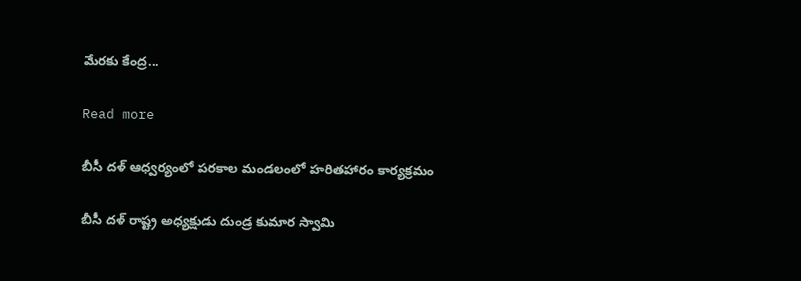మేరకు కేంద్ర...

Read more

బీసీ దళ్ ఆధ్వర్యంలో పరకాల మండలంలో హరితహారం కార్యక్రమం

బీసీ దళ్ రాష్ట్ర అధ్యక్షుడు దుండ్ర కుమార స్వామి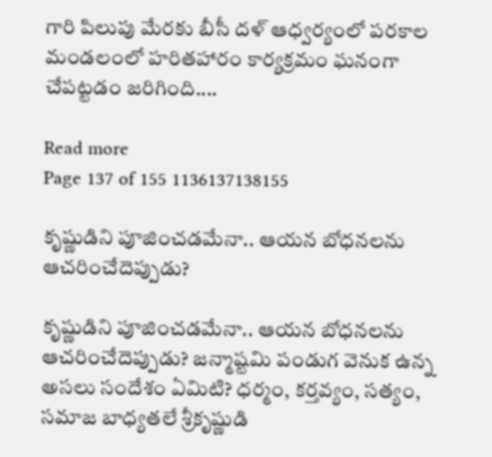గారి పిలుపు మేరకు బీసీ దళ్ ఆధ్వర్యంలో పరకాల మండలంలో హరితహారం కార్యక్రమం ఘనంగా చేపట్టడం జరిగింది....

Read more
Page 137 of 155 1136137138155

కృష్ణుడిని పూజించడమేనా.. ఆయన బోధనలను ఆచరించేదెప్పుడు?

కృష్ణుడిని పూజించడమేనా.. ఆయన బోధనలను ఆచరించేదెప్పుడు? జన్మాష్టమి పండుగ వెనుక ఉన్న అసలు సందేశం ఏమిటి? ధర్మం, కర్తవ్యం, సత్యం, సమాజ బాధ్యతలే శ్రీకృష్ణుడి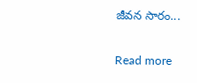జీవన సారం...

Read more